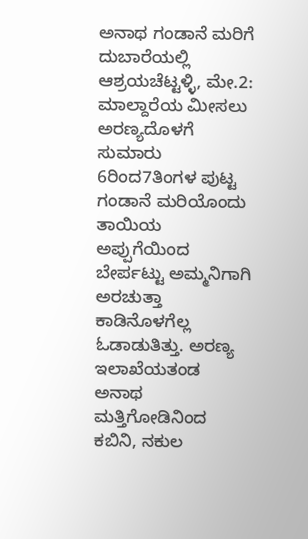ಅನಾಥ ಗಂಡಾನೆ ಮರಿಗೆ ದುಬಾರೆಯಲ್ಲಿ ಆಶ್ರಯಚೆಟ್ಟಳ್ಳಿ, ಮೇ.2: ಮಾಲ್ದಾರೆಯ ಮೀಸಲು ಅರಣ್ಯದೊಳಗೆ ಸುಮಾರು 6ರಿಂದ7ತಿಂಗಳ ಪುಟ್ಟ ಗಂಡಾನೆ ಮರಿಯೊಂದು ತಾಯಿಯ ಅಪ್ಪುಗೆಯಿಂದ ಬೇರ್ಪಟ್ಟು ಅಮ್ಮನಿಗಾಗಿ ಅರಚುತ್ತಾ ಕಾಡಿನೊಳಗೆಲ್ಲ ಓಡಾಡುತಿತ್ತು. ಅರಣ್ಯ ಇಲಾಖೆಯತಂಡ ಅನಾಥ
ಮತ್ತಿಗೋಡಿನಿಂದ ಕಬಿನಿ, ನಕುಲ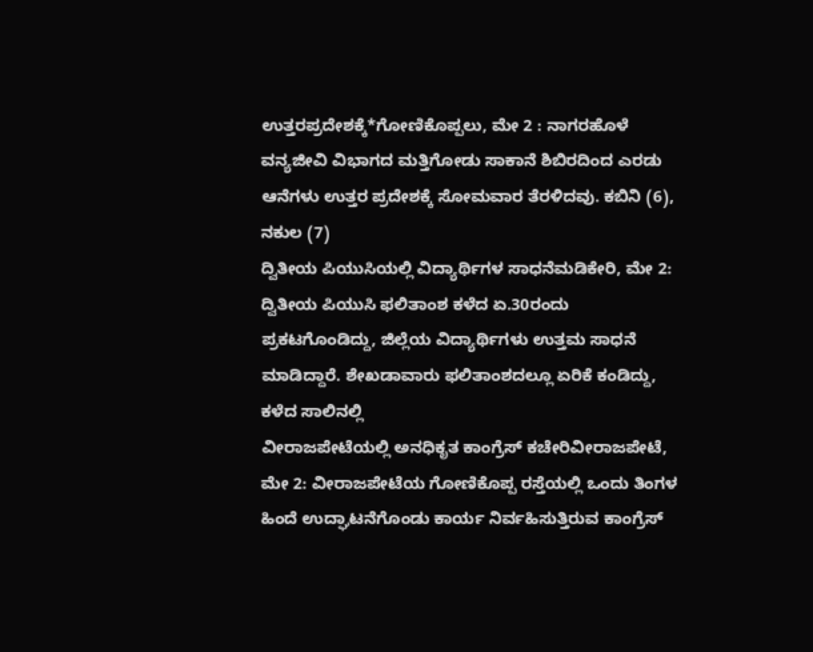ಉತ್ತರಪ್ರದೇಶಕ್ಕೆ*ಗೋಣಿಕೊಪ್ಪಲು, ಮೇ 2 : ನಾಗರಹೊಳೆ ವನ್ಯಜೀವಿ ವಿಭಾಗದ ಮತ್ತಿಗೋಡು ಸಾಕಾನೆ ಶಿಬಿರದಿಂದ ಎರಡು ಆನೆಗಳು ಉತ್ತರ ಪ್ರದೇಶಕ್ಕೆ ಸೋಮವಾರ ತೆರಳಿದವು. ಕಬಿನಿ (6), ನಕುಲ (7)
ದ್ವಿತೀಯ ಪಿಯುಸಿಯಲ್ಲಿ ವಿದ್ಯಾರ್ಥಿಗಳ ಸಾಧನೆಮಡಿಕೇರಿ, ಮೇ 2: ದ್ವಿತೀಯ ಪಿಯುಸಿ ಫಲಿತಾಂಶ ಕಳೆದ ಏ.30ರಂದು ಪ್ರಕಟಗೊಂಡಿದ್ದು, ಜಿಲ್ಲೆಯ ವಿದ್ಯಾರ್ಥಿಗಳು ಉತ್ತಮ ಸಾಧನೆ ಮಾಡಿದ್ದಾರೆ. ಶೇಖಡಾವಾರು ಫಲಿತಾಂಶದಲ್ಲೂ ಏರಿಕೆ ಕಂಡಿದ್ದು, ಕಳೆದ ಸಾಲಿನಲ್ಲಿ
ವೀರಾಜಪೇಟೆಯಲ್ಲಿ ಅನಧಿಕೃತ ಕಾಂಗ್ರೆಸ್ ಕಚೇರಿವೀರಾಜಪೇಟೆ, ಮೇ 2: ವೀರಾಜಪೇಟೆಯ ಗೋಣಿಕೊಪ್ಪ ರಸ್ತೆಯಲ್ಲಿ ಒಂದು ತಿಂಗಳ ಹಿಂದೆ ಉದ್ಘಾಟನೆಗೊಂಡು ಕಾರ್ಯ ನಿರ್ವಹಿಸುತ್ತಿರುವ ಕಾಂಗ್ರೆಸ್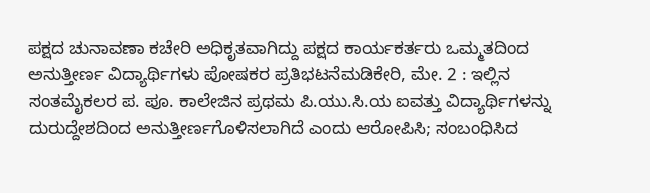ಪಕ್ಷದ ಚುನಾವಣಾ ಕಚೇರಿ ಅಧಿಕೃತವಾಗಿದ್ದು ಪಕ್ಷದ ಕಾರ್ಯಕರ್ತರು ಒಮ್ಮತದಿಂದ
ಅನುತ್ತೀರ್ಣ ವಿದ್ಯಾರ್ಥಿಗಳು ಪೋಷಕರ ಪ್ರತಿಭಟನೆಮಡಿಕೇರಿ, ಮೇ. 2 : ಇಲ್ಲಿನ ಸಂತಮೈಕಲರ ಪ. ಪೂ. ಕಾಲೇಜಿನ ಪ್ರಥಮ ಪಿ.ಯು.ಸಿ.ಯ ಐವತ್ತು ವಿದ್ಯಾರ್ಥಿಗಳನ್ನು ದುರುದ್ದೇಶದಿಂದ ಅನುತ್ತೀರ್ಣಗೊಳಿಸಲಾಗಿದೆ ಎಂದು ಆರೋಪಿಸಿ; ಸಂಬಂಧಿಸಿದ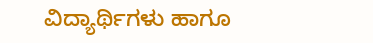ವಿದ್ಯಾರ್ಥಿಗಳು ಹಾಗೂ